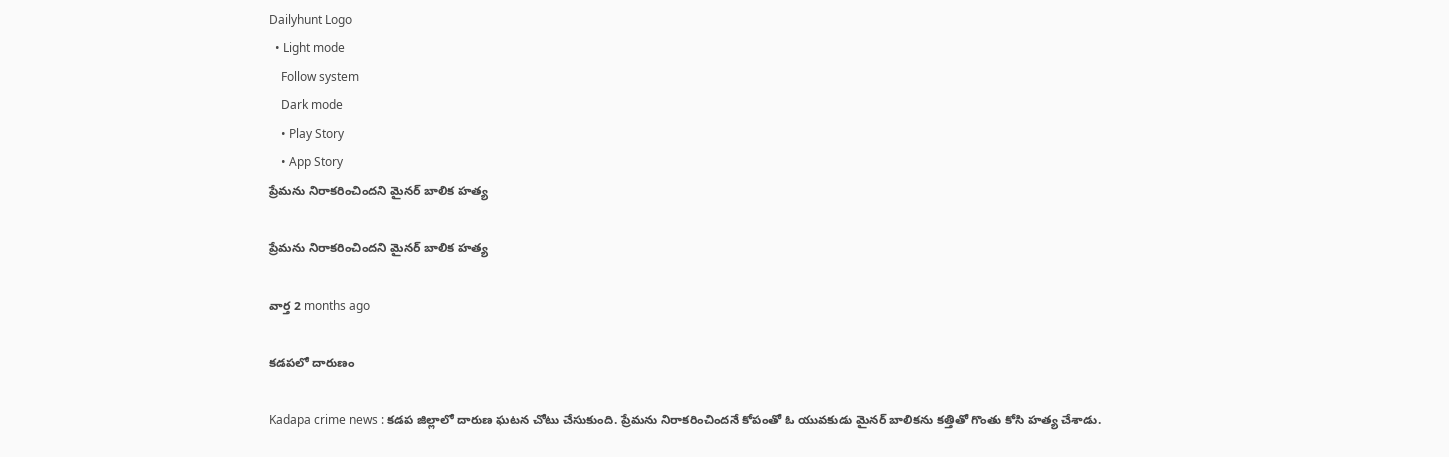Dailyhunt Logo
  • Light mode
    Follow system
    Dark mode
    • Play Story
    • App Story
ప్రేమను నిరాకరించిందని మైనర్ బాలిక హత్య

ప్రేమను నిరాకరించిందని మైనర్ బాలిక హత్య

వార్త 2 months ago

కడపలో దారుణం

Kadapa crime news : కడప జిల్లాలో దారుణ ఘటన చోటు చేసుకుంది. ప్రేమను నిరాకరించిందనే కోపంతో ఓ యువకుడు మైనర్ బాలికను కత్తితో గొంతు కోసి హత్య చేశాడు.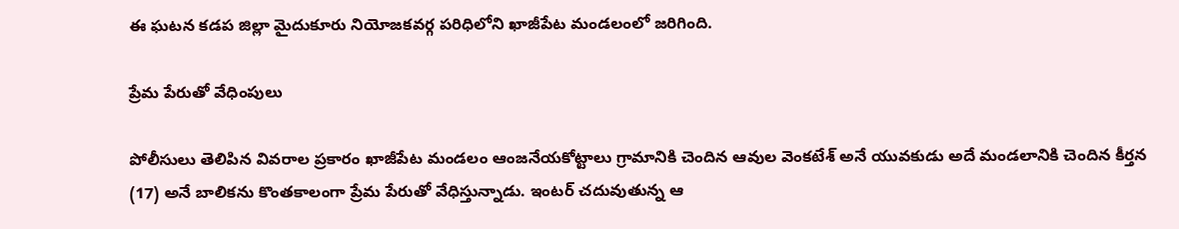ఈ ఘటన కడప జిల్లా మైదుకూరు నియోజకవర్గ పరిధిలోని ఖాజీపేట మండలంలో జరిగింది.

ప్రేమ పేరుతో వేధింపులు

పోలీసులు తెలిపిన వివరాల ప్రకారం ఖాజీపేట మండలం ఆంజనేయకోట్టాలు గ్రామానికి చెందిన ఆవుల వెంకటేశ్ అనే యువకుడు అదే మండలానికి చెందిన కీర్తన (17) అనే బాలికను కొంతకాలంగా ప్రేమ పేరుతో వేధిస్తున్నాడు. ఇంటర్ చదువుతున్న ఆ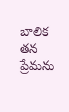బాలిక తన ప్రేమను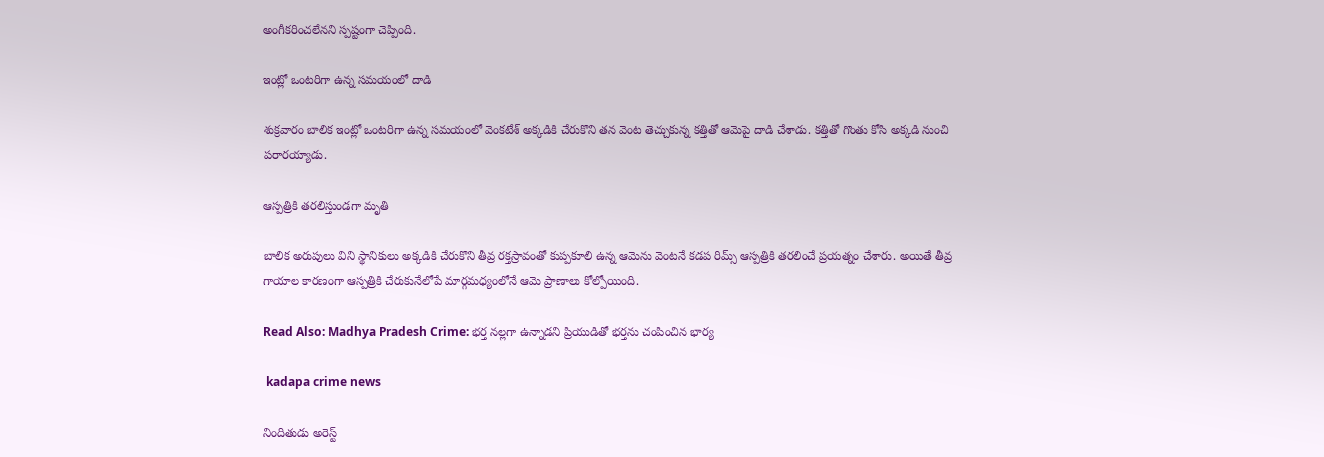అంగీకరించలేనని స్పష్టంగా చెప్పింది.

ఇంట్లో ఒంటరిగా ఉన్న సమయంలో దాడి

శుక్రవారం బాలిక ఇంట్లో ఒంటరిగా ఉన్న సమయంలో వెంకటేశ్ అక్కడికి చేరుకొని తన వెంట తెచ్చుకున్న కత్తితో ఆమెపై దాడి చేశాడు. కత్తితో గొంతు కోసి అక్కడి నుంచి పరారయ్యాడు.

ఆస్పత్రికి తరలిస్తుండగా మృతి

బాలిక అరుపులు విని స్థానికులు అక్కడికి చేరుకొని తీవ్ర రక్తస్రావంతో కుప్పకూలి ఉన్న ఆమెను వెంటనే కడప రిమ్స్ ఆస్పత్రికి తరలించే ప్రయత్నం చేశారు. అయితే తీవ్ర గాయాల కారణంగా ఆస్పత్రికి చేరుకునేలోపే మార్గమధ్యంలోనే ఆమె ప్రాణాలు కోల్పోయింది.

Read Also: Madhya Pradesh Crime: భర్త నల్లగా ఉన్నాడని ప్రియుడితో భర్తను చంపించిన భార్య

 kadapa crime news

నిందితుడు అరెస్ట్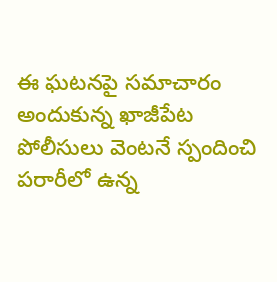ఈ ఘటనపై సమాచారం అందుకున్న ఖాజీపేట పోలీసులు వెంటనే స్పందించి పరారీలో ఉన్న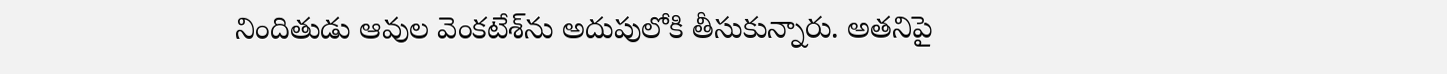నిందితుడు ఆవుల వెంకటేశ్‌ను అదుపులోకి తీసుకున్నారు. అతనిపై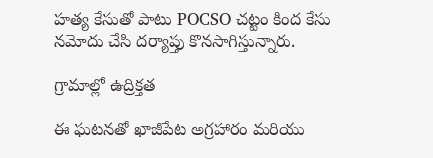హత్య కేసుతో పాటు POCSO చట్టం కింద కేసు నమోదు చేసి దర్యాప్తు కొనసాగిస్తున్నారు.

గ్రామాల్లో ఉద్రిక్తత

ఈ ఘటనతో ఖాజీపేట అగ్రహారం మరియు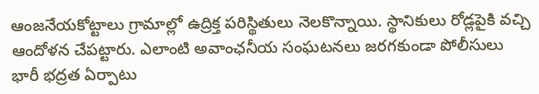ఆంజనేయకోట్టాలు గ్రామాల్లో ఉద్రిక్త పరిస్థితులు నెలకొన్నాయి. స్థానికులు రోడ్లపైకి వచ్చి ఆందోళన చేపట్టారు. ఎలాంటి అవాంఛనీయ సంఘటనలు జరగకుండా పోలీసులు భారీ భద్రత ఏర్పాటు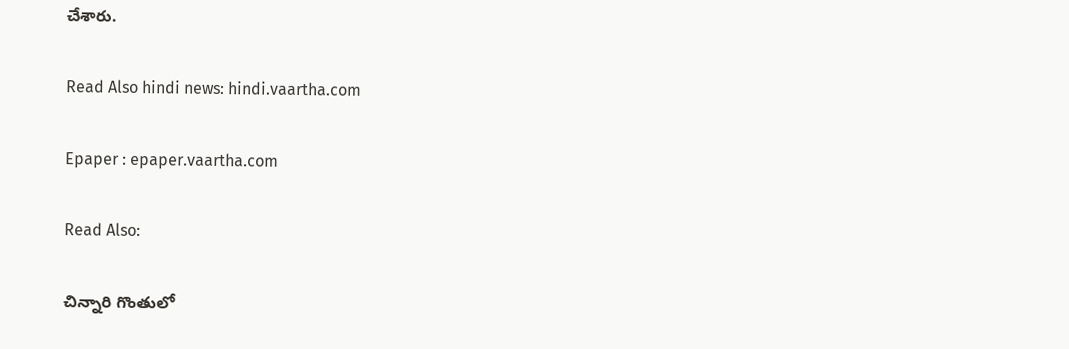చేశారు.

Read Also hindi news: hindi.vaartha.com

Epaper : epaper.vaartha.com

Read Also:

చిన్నారి గొంతులో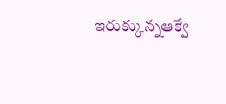ఇరుక్కున్నఆక్వే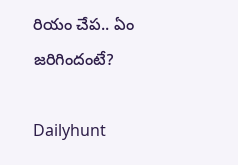రియం చేప.. ఏం జరిగిందంటే?

Dailyhunt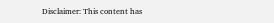Disclaimer: This content has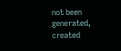not been generated, created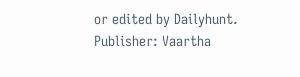or edited by Dailyhunt. Publisher: Vaartha